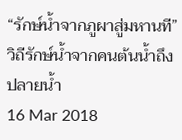“รักษ์น้ำจากภูผาสู่มหานที” วิถีรักษ์น้ำจากคนต้นน้ำถึงปลายน้ำ
16 Mar 2018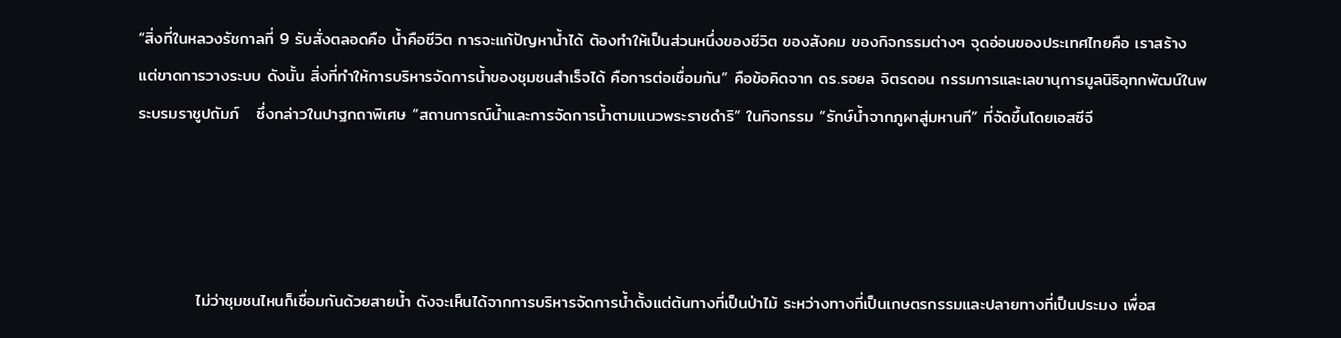“สิ่งที่ในหลวงรัชกาลที่ 9 รับสั่งตลอดคือ น้ำคือชีวิต การจะแก้ปัญหาน้ำได้ ต้องทำให้เป็นส่วนหนึ่งของชีวิต ของสังคม ของกิจกรรมต่างๆ จุดอ่อนของประเทศไทยคือ เราสร้าง แต่ขาดการวางระบบ ดังนั้น สิ่งที่ทำให้การบริหารจัดการน้ำของชุมชนสำเร็จได้ คือการต่อเชื่อมกัน” คือข้อคิดจาก ดร.รอยล จิตรดอน กรรมการและเลขานุการมูลนิธิอุทกพัฒน์ในพระบรมราชูปถัมภ์   ซึ่งกล่าวในปาฐกถาพิเศษ “สถานการณ์น้ำและการจัดการน้ำตามแนวพระราชดำริ” ในกิจกรรม “รักษ์น้ำจากภูผาสู่มหานที” ที่จัดขึ้นโดยเอสซีจี




          ไม่ว่าชุมชนไหนก็เชื่อมกันด้วยสายน้ำ ดังจะเห็นได้จากการบริหารจัดการน้ำตั้งแต่ต้นทางที่เป็นป่าไม้ ระหว่างทางที่เป็นเกษตรกรรมและปลายทางที่เป็นประมง เพื่อส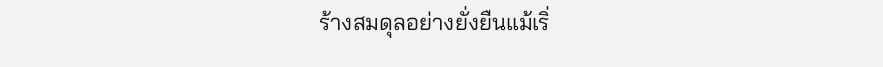ร้างสมดุลอย่างยั่งยืนแม้เริ่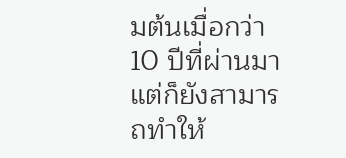มต้นเมื่อกว่า10 ปีที่ผ่านมาแต่ก็ยังสามารถทำให้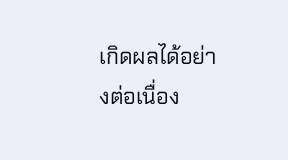เกิดผลได้อย่างต่อเนื่อง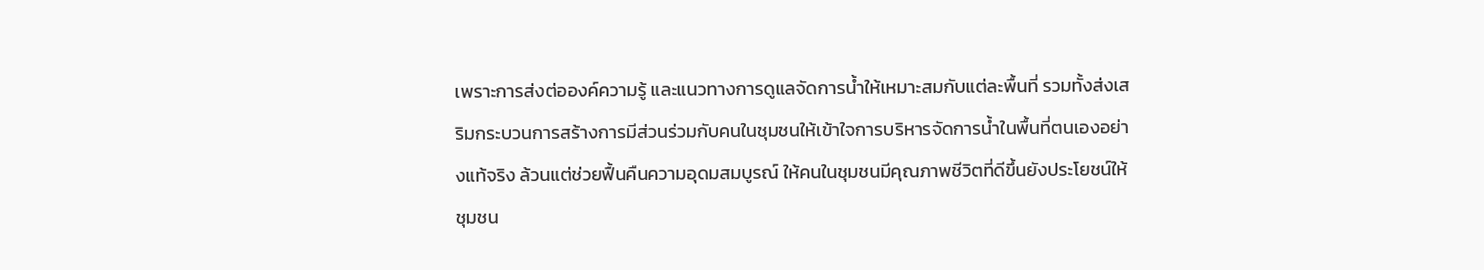เพราะการส่งต่อองค์ความรู้ และแนวทางการดูแลจัดการน้ำให้เหมาะสมกับแต่ละพื้นที่ รวมทั้งส่งเสริมกระบวนการสร้างการมีส่วนร่วมกับคนในชุมชนให้เข้าใจการบริหารจัดการน้ำในพื้นที่ตนเองอย่างแท้จริง ล้วนแต่ช่วยฟื้นคืนความอุดมสมบูรณ์ ให้คนในชุมชนมีคุณภาพชีวิตที่ดีขึ้นยังประโยชน์ให้ชุมชน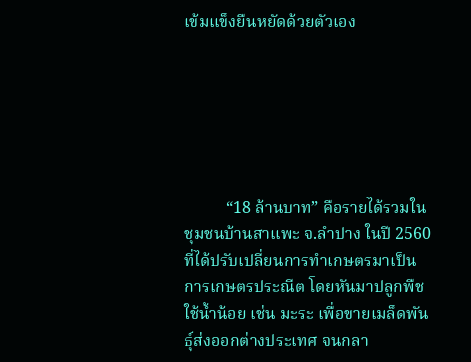เข้มแข็งยืนหยัดด้วยตัวเอง






          “18 ล้านบาท” คือรายได้รวมในชุมชนบ้านสาแพะ จ.ลำปาง ในปี 2560 ที่ได้ปรับเปลี่ยนการทำเกษตรมาเป็นการเกษตรประณีต โดยหันมาปลูกพืชใช้น้ำน้อย เช่น มะระ เพื่อขายเมล็ดพันธุ์ส่งออกต่างประเทศ จนกลา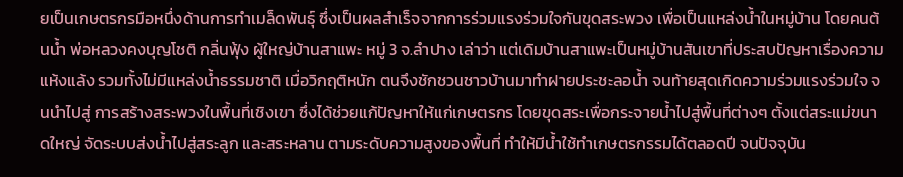ยเป็นเกษตรกรมือหนึ่งด้านการทำเมล็ดพันธุ์ ซึ่งเป็นผลสำเร็จจากการร่วมแรงร่วมใจกันขุดสระพวง เพื่อเป็นแหล่งน้ำในหมู่บ้าน โดยคนต้นน้ำ พ่อหลวงคงบุญโชติ กลิ่นฟุ้ง ผู้ใหญ่บ้านสาแพะ หมู่ 3 จ.ลำปาง เล่าว่า แต่เดิมบ้านสาแพะเป็นหมู่บ้านสันเขาที่ประสบปัญหาเรื่องความแห้งแล้ง รวมทั้งไม่มีแหล่งน้ำธรรมชาติ เมื่อวิกฤติหนัก ตนจึงชักชวนชาวบ้านมาทำฝายประชะลอน้ำ จนท้ายสุดเกิดความร่วมแรงร่วมใจ จนนำไปสู่ การสร้างสระพวงในพื้นที่เชิงเขา ซึ่งได้ช่วยแก้ปัญหาให้แก่เกษตรกร โดยขุดสระเพื่อกระจายน้ำไปสู่พื้นที่ต่างๆ ตั้งแต่สระแม่ขนาดใหญ่ จัดระบบส่งน้ำไปสู่สระลูก และสระหลาน ตามระดับความสูงของพื้นที่ ทำให้มีน้ำใช้ทำเกษตรกรรมได้ตลอดปี จนปัจจุบัน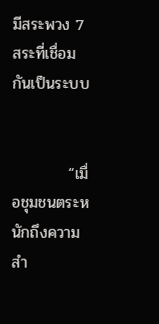มีสระพวง 7 สระที่เชื่อมกันเป็นระบบ


          “เมื่อชุมชนตระหนักถึงความสำ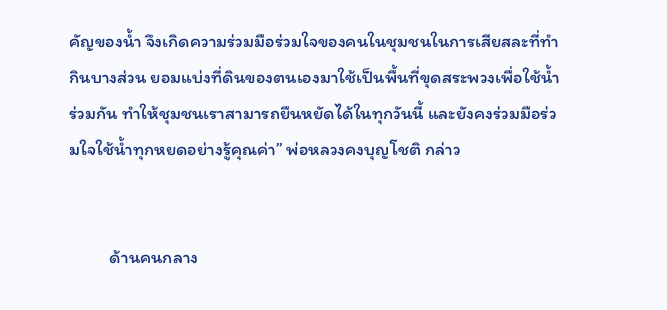คัญของน้ำ จึงเกิดความร่วมมือร่วมใจของคนในชุมชนในการเสียสละที่ทำกินบางส่วน ยอมแบ่งที่ดินของตนเองมาใช้เป็นพื้นที่ขุดสระพวงเพื่อใช้น้ำร่วมกัน ทำให้ชุมชนเราสามารถยืนหยัดได้ในทุกวันนี้ และยังคงร่วมมือร่วมใจใช้น้ำทุกหยดอย่างรู้คุณค่า” พ่อหลวงคงบุญโชติ กล่าว


          ด้านคนกลาง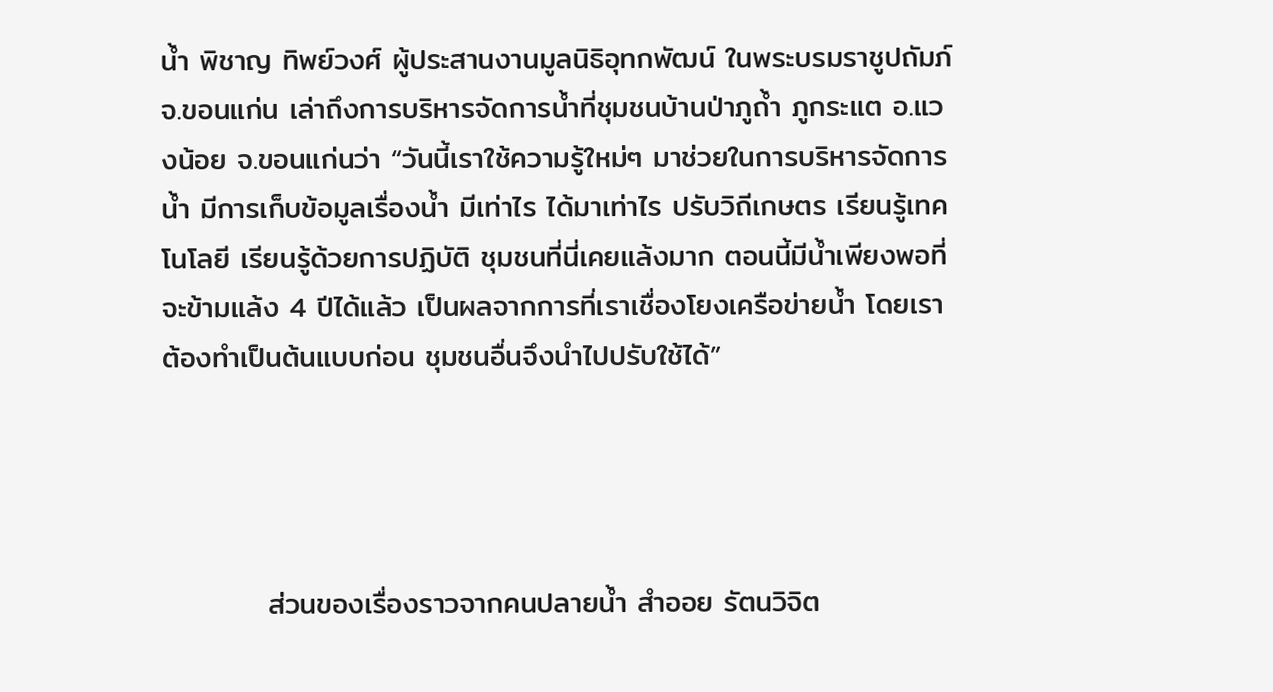น้ำ พิชาญ ทิพย์วงศ์ ผู้ประสานงานมูลนิธิอุทกพัฒน์ ในพระบรมราชูปถัมภ์ จ.ขอนแก่น เล่าถึงการบริหารจัดการน้ำที่ชุมชนบ้านป่าภูถ้ำ ภูกระแต อ.แวงน้อย จ.ขอนแก่นว่า “วันนี้เราใช้ความรู้ใหม่ๆ มาช่วยในการบริหารจัดการน้ำ มีการเก็บข้อมูลเรื่องน้ำ มีเท่าไร ได้มาเท่าไร ปรับวิถีเกษตร เรียนรู้เทคโนโลยี เรียนรู้ด้วยการปฏิบัติ ชุมชนที่นี่เคยแล้งมาก ตอนนี้มีน้ำเพียงพอที่จะข้ามแล้ง 4 ปีได้แล้ว เป็นผลจากการที่เราเชื่องโยงเครือข่ายน้ำ โดยเราต้องทำเป็นต้นแบบก่อน ชุมชนอื่นจึงนำไปปรับใช้ได้”




          ส่วนของเรื่องราวจากคนปลายน้ำ สำออย รัตนวิจิต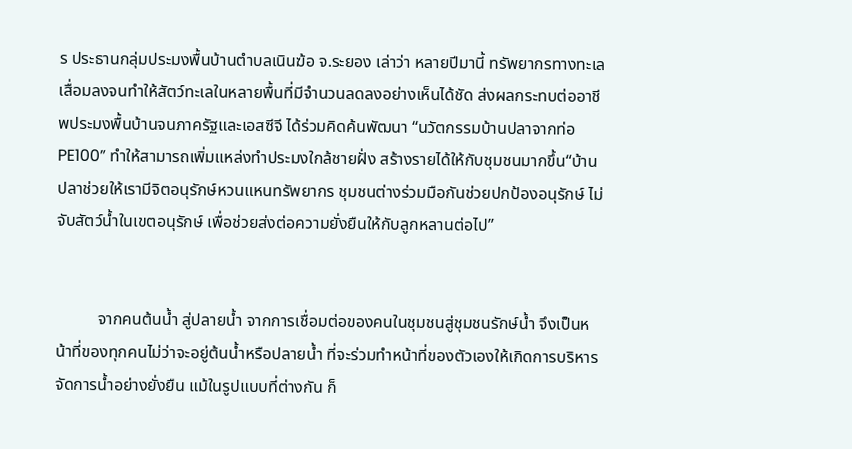ร ประธานกลุ่มประมงพื้นบ้านตำบลเนินฆ้อ จ.ระยอง เล่าว่า หลายปีมานี้ ทรัพยากรทางทะเลเสื่อมลงจนทำให้สัตว์ทะเลในหลายพื้นที่มีจำนวนลดลงอย่างเห็นได้ชัด ส่งผลกระทบต่ออาชีพประมงพื้นบ้านจนภาครัฐและเอสซีจี ได้ร่วมคิดค้นพัฒนา “นวัตกรรมบ้านปลาจากท่อ PE100” ทำให้สามารถเพิ่มแหล่งทำประมงใกล้ชายฝั่ง สร้างรายได้ให้กับชุมชนมากขึ้น“บ้านปลาช่วยให้เรามีจิตอนุรักษ์หวนแหนทรัพยากร ชุมชนต่างร่วมมือกันช่วยปกป้องอนุรักษ์ ไม่จับสัตว์น้ำในเขตอนุรักษ์ เพื่อช่วยส่งต่อความยั่งยืนให้กับลูกหลานต่อไป”


          จากคนต้นน้ำ สู่ปลายน้ำ จากการเชื่อมต่อของคนในชุมชนสู่ชุมชนรักษ์น้ำ จึงเป็นหน้าที่ของทุกคนไม่ว่าจะอยู่ต้นน้ำหรือปลายน้ำ ที่จะร่วมทำหน้าที่ของตัวเองให้เกิดการบริหารจัดการน้ำอย่างยั่งยืน แม้ในรูปแบบที่ต่างกัน ก็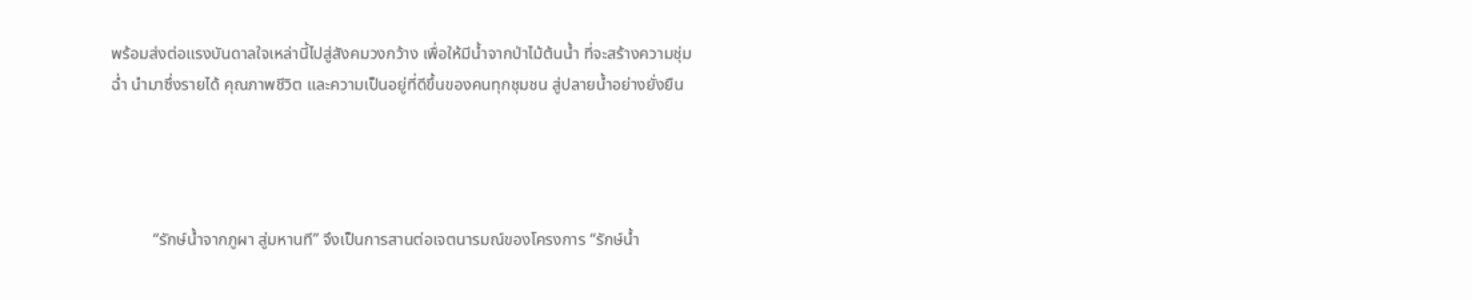พร้อมส่งต่อแรงบันดาลใจเหล่านี้ไปสู่สังคมวงกว้าง เพื่อให้มีน้ำจากป่าไม้ต้นน้ำ ที่จะสร้างความชุ่มฉ่ำ นำมาซึ่งรายได้ คุณภาพชีวิต และความเป็นอยู่ที่ดีขึ้นของคนทุกชุมชน สู่ปลายน้ำอย่างยั่งยืน




          “รักษ์น้ำจากภูผา สู่มหานที” จึงเป็นการสานต่อเจตนารมณ์ของโครงการ “รักษ์น้ำ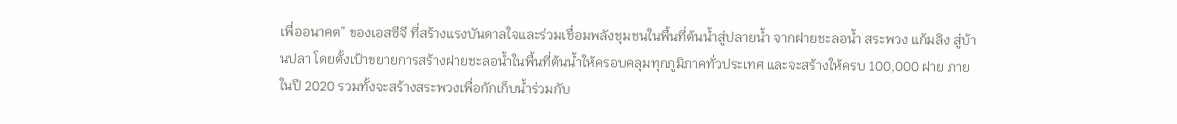เพื่ออนาคต” ของเอสซีจี ที่สร้างแรงบันดาลใจและร่วมเชื่อมพลังชุมชนในพื้นที่ต้นน้ำสู่ปลายน้ำ จากฝายชะลอน้ำ สระพวง แก้มลิง สู่บ้านปลา โดยตั้งเป้าขยายการสร้างฝายชะลอน้ำในพื้นที่ต้นน้ำให้ครอบคลุมทุกภูมิภาคทั่วประเทศ และจะสร้างให้ครบ 100,000 ฝาย ภายในปี 2020 รวมทั้งจะสร้างสระพวงเพื่อกักเก็บน้ำร่วมกับ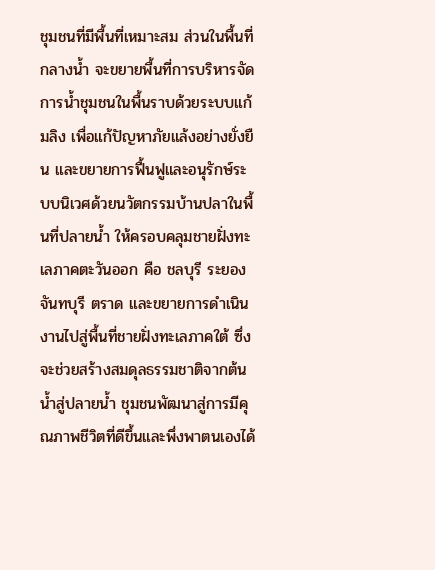ชุมชนที่มีพื้นที่เหมาะสม ส่วนในพื้นที่กลางน้ำ จะขยายพื้นที่การบริหารจัดการน้ำชุมชนในพื้นราบด้วยระบบแก้มลิง เพื่อแก้ปัญหาภัยแล้งอย่างยั่งยืน และขยายการฟื้นฟูและอนุรักษ์ระบบนิเวศด้วยนวัตกรรมบ้านปลาในพื้นที่ปลายน้ำ ให้ครอบคลุมชายฝั่งทะเลภาคตะวันออก คือ ชลบุรี ระยอง จันทบุรี ตราด และขยายการดำเนินงานไปสู่พื้นที่ชายฝั่งทะเลภาคใต้ ซึ่งจะช่วยสร้างสมดุลธรรมชาติจากต้นน้ำสู่ปลายน้ำ ชุมชนพัฒนาสู่การมีคุณภาพชีวิตที่ดีขึ้นและพึ่งพาตนเองได้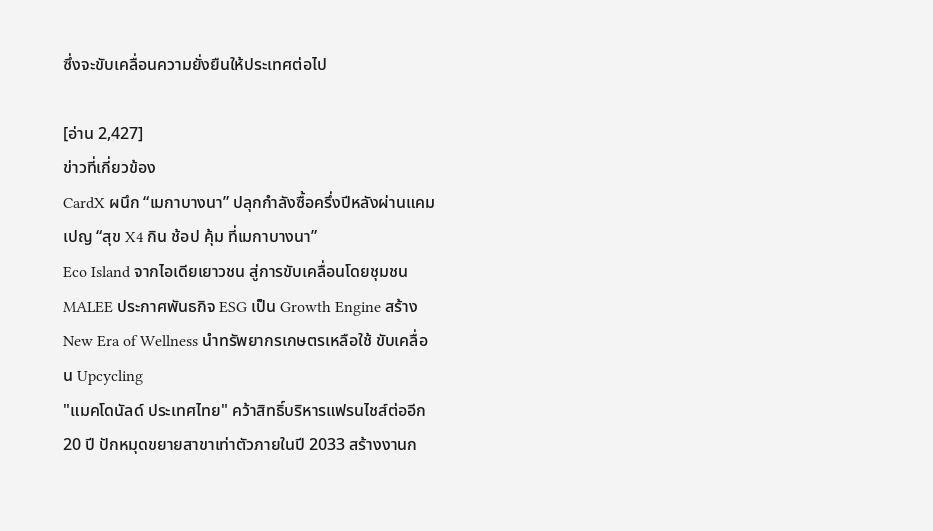ซึ่งจะขับเคลื่อนความยั่งยืนให้ประเทศต่อไป

[อ่าน 2,427]
ข่าวที่เกี่ยวข้อง
CardX ผนึก “เมกาบางนา” ปลุกกำลังซื้อครึ่งปีหลังผ่านแคมเปญ “สุข X4 กิน ช้อป คุ้ม ที่เมกาบางนา”
Eco Island จากไอเดียเยาวชน สู่การขับเคลื่อนโดยชุมชน
MALEE ประกาศพันธกิจ ESG เป็น Growth Engine สร้าง New Era of Wellness นำทรัพยากรเกษตรเหลือใช้ ขับเคลื่อน Upcycling
"แมคโดนัลด์ ประเทศไทย" คว้าสิทธิ์บริหารแฟรนไชส์ต่ออีก 20 ปี ปักหมุดขยายสาขาเท่าตัวภายในปี 2033 สร้างงานก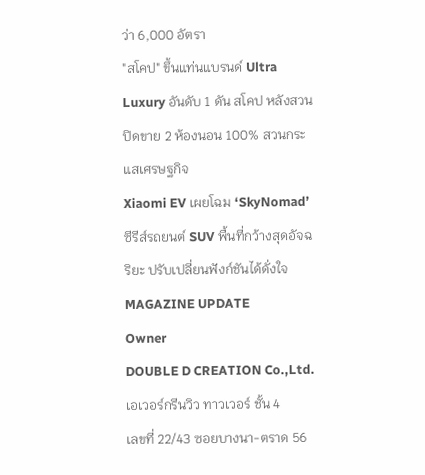ว่า 6,000 อัตรา
"สโคป" ขึ้นแท่นแบรนด์ Ultra Luxury อันดับ 1 ดัน สโคป หลังสวน ปิดขาย 2 ห้องนอน 100% สวนกระแสเศรษฐกิจ
Xiaomi EV เผยโฉม ‘SkyNomad’ ซีรีส์รถยนต์ SUV พื้นที่กว้างสุดอัจฉริยะ ปรับเปลี่ยนฟังก์ชันได้ดั่งใจ
MAGAZINE UPDATE
Owner
DOUBLE D CREATION Co.,Ltd.
เอเวอร์กรีนวิว ทาวเวอร์ ชั้น 4
เลขที่ 22/43 ซอยบางนา-ตราด 56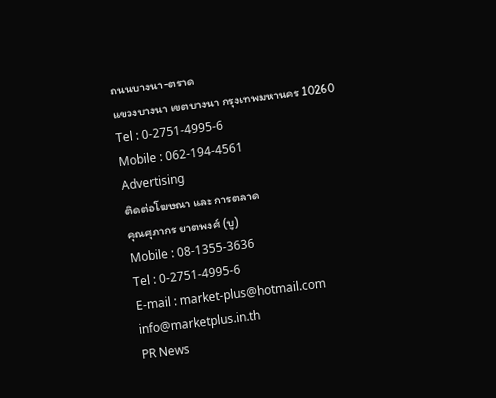ถนนบางนา-ตราด
แขวงบางนา เขตบางนา กรุงเทพมหานคร 10260
Tel : 0-2751-4995-6
Mobile : 062-194-4561
Advertising
ติดต่อโฆษณา และ การตลาด
คุณศุภากร ยาตพงศ์ (บู)
Mobile : 08-1355-3636
Tel : 0-2751-4995-6
E-mail : market-plus@hotmail.com
info@marketplus.in.th
PR News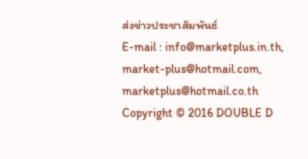ส่งข่าวประชาสัมพันธ์
E-mail : info@marketplus.in.th,
market-plus@hotmail.com,
marketplus@hotmail.co.th
Copyright © 2016 DOUBLE D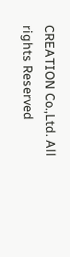CREATION Co.,Ltd. All rights Reserved